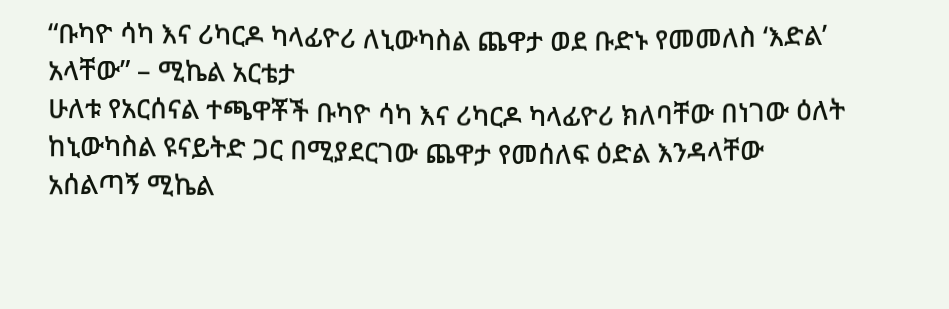“ቡካዮ ሳካ እና ሪካርዶ ካላፊዮሪ ለኒውካስል ጨዋታ ወደ ቡድኑ የመመለስ ‘እድል’ አላቸው” – ሚኬል አርቴታ
ሁለቱ የአርሰናል ተጫዋቾች ቡካዮ ሳካ እና ሪካርዶ ካላፊዮሪ ክለባቸው በነገው ዕለት ከኒውካስል ዩናይትድ ጋር በሚያደርገው ጨዋታ የመሰለፍ ዕድል እንዳላቸው አሰልጣኝ ሚኬል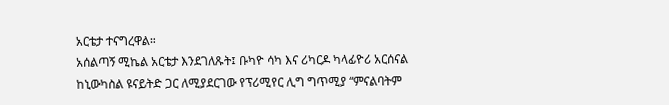አርቴታ ተናግረዋል።
አሰልጣኝ ሚኬል አርቴታ እንደገለጹት፤ ቡካዮ ሳካ እና ሪካርዶ ካላፊዮሪ አርሰናል ከኒውካስል ዩናይትድ ጋር ለሚያደርገው የፕሪሚየር ሊግ ግጥሚያ “ምናልባትም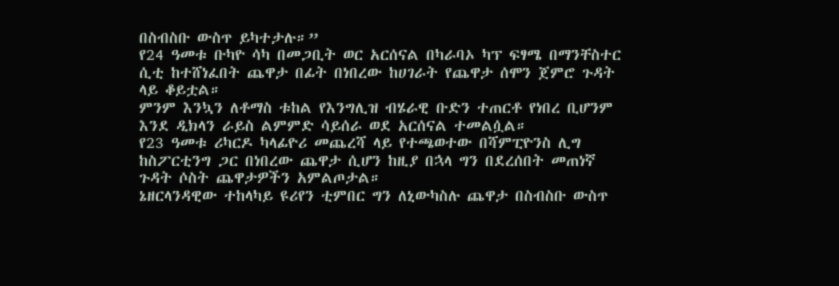በስብስቡ ውስጥ ይካተታሉ።”
የ24 ዓመቱ ቡካዮ ሳካ በመጋቢት ወር አርሰናል በካራባኦ ካፕ ፍፃሜ በማንቸስተር ሲቲ ከተሸነፈበት ጨዋታ በፊት በነበረው ከሀገራት የጨዋታ ሰሞን ጀምሮ ጉዳት ላይ ቆይቷል።
ምንም እንኳን ለቶማስ ቱከል የእንግሊዝ ብሄራዊ ቡድን ተጠርቶ የነበረ ቢሆንም እንደ ዲክላን ራይስ ልምምድ ሳይሰራ ወደ አርሰናል ተመልሷል።
የ23 ዓመቱ ሪካርዶ ካላፊዮሪ መጨረሻ ላይ የተጫወተው በሻምፒዮንስ ሊግ ከስፖርቲንግ ጋር በነበረው ጨዋታ ሲሆን ከዚያ በኋላ ግን በደረሰበት መጠነኛ ጉዳት ሶስት ጨዋታዎችን አምልጦታል።
ኔዘርላንዳዊው ተከላካይ ዩሪየን ቲምበር ግን ለኒውካስሉ ጨዋታ በስብስቡ ውስጥ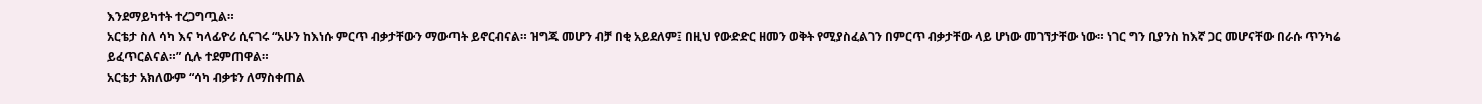እንደማይካተት ተረጋግጧል።
አርቴታ ስለ ሳካ እና ካላፊዮሪ ሲናገሩ “አሁን ከእነሱ ምርጥ ብቃታቸውን ማውጣት ይኖርብናል። ዝግጁ መሆን ብቻ በቂ አይደለም፤ በዚህ የውድድር ዘመን ወቅት የሚያስፈልገን በምርጥ ብቃታቸው ላይ ሆነው መገኘታቸው ነው። ነገር ግን ቢያንስ ከእኛ ጋር መሆናቸው በራሱ ጥንካሬ ይፈጥርልናል።” ሲሉ ተደምጠዋል።
አርቴታ አክለውም “ሳካ ብቃቱን ለማስቀጠል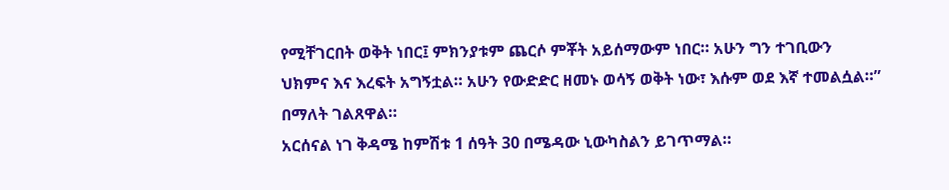የሚቸገርበት ወቅት ነበር፤ ምክንያቱም ጨርሶ ምቾት አይሰማውም ነበር። አሁን ግን ተገቢውን ህክምና እና እረፍት አግኝቷል። አሁን የውድድር ዘመኑ ወሳኝ ወቅት ነው፣ እሱም ወደ እኛ ተመልሷል።” በማለት ገልጸዋል።
አርሰናል ነገ ቅዳሜ ከምሽቱ 1 ሰዓት 30 በሜዳው ኒውካስልን ይገጥማል።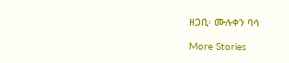ዘጋቢ፡ ሙሉቀን ባሳ

More Stories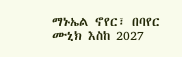ማኑኤል ኖየር፣ በባየር ሙኒክ እስከ 2027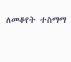ለመቆየት ተስማማ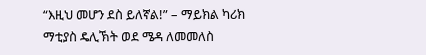“እዚህ መሆን ደስ ይለኛል!” – ማይክል ካሪክ
ማቲያስ ዴሊኽት ወደ ሜዳ ለመመለስ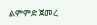ልምምድ ጀመረ